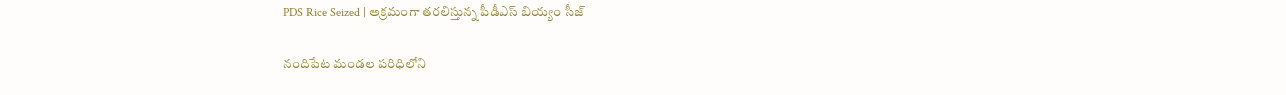PDS Rice Seized | అక్రమంగా తరలిస్తున్న పీడీఎస్ బియ్యం సీజ్

నందిపేట మండల పరిధిలోని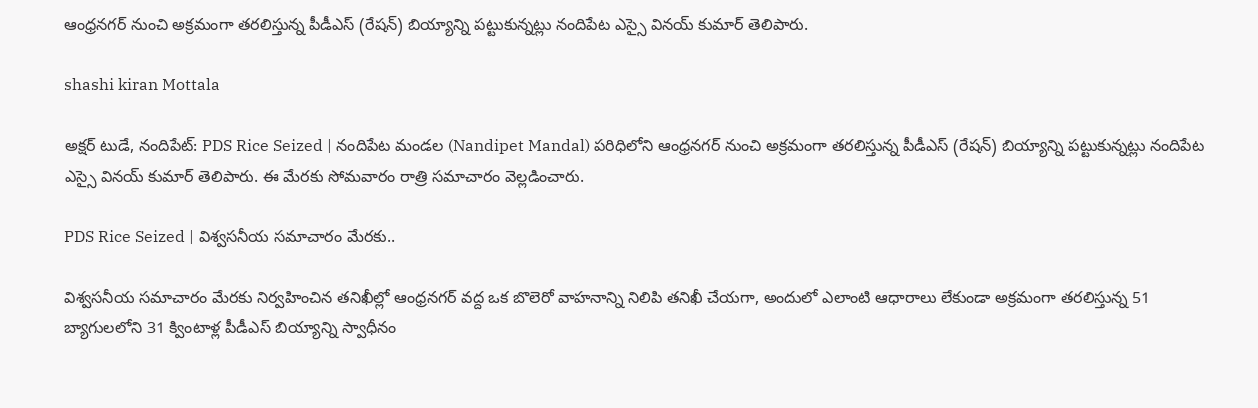ఆంధ్రనగర్ నుంచి అక్రమంగా తరలిస్తున్న పీడీఎస్ (రేషన్) బియ్యాన్ని పట్టుకున్నట్లు నందిపేట ఎస్సై వినయ్ కుమార్ తెలిపారు.

shashi kiran Mottala

అక్షర్ టుడే, నందిపేట్: PDS Rice Seized | నందిపేట మండల (Nandipet Mandal) పరిధిలోని ఆంధ్రనగర్ నుంచి అక్రమంగా తరలిస్తున్న పీడీఎస్ (రేషన్) బియ్యాన్ని పట్టుకున్నట్లు నందిపేట ఎస్సై వినయ్ కుమార్ తెలిపారు. ఈ మేరకు సోమవారం రాత్రి సమాచారం వెల్లడించారు.

PDS Rice Seized | విశ్వసనీయ సమాచారం మేరకు..

విశ్వసనీయ సమాచారం మేరకు నిర్వహించిన తనిఖీల్లో ఆంధ్రనగర్ వద్ద ఒక బొలెరో వాహనాన్ని నిలిపి తనిఖీ చేయగా, అందులో ఎలాంటి ఆధారాలు లేకుండా అక్రమంగా తరలిస్తున్న 51 బ్యాగులలోని 31 క్వింటాళ్ల పీడీఎస్ బియ్యాన్ని స్వాధీనం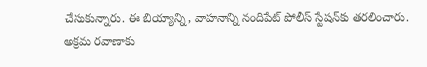చేసుకున్నారు. ఈ బియ్యాన్ని, వాహనాన్ని నందిపేట్ పోలీస్ స్టేషన్‌కు తరలించారు. అక్రమ రవాణాకు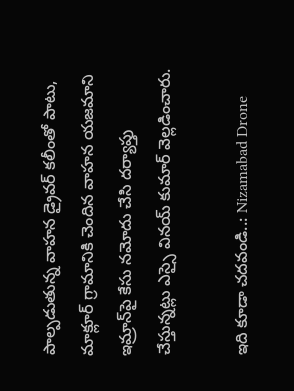పాల్పడుతున్న వాహన డ్రైవర్ కలీంతో పాటు, మాక్లూర్ గ్రామానికి చెందిన వాహన యజమాని ఇమ్రాన్‌పై కేసు నమోదు చేసి దర్యాప్తు చేస్తున్నట్లు ఎస్సై వినయ్ కుమార్ వెల్లడించారు.

ఇది కూడా చదవండి..: Nizamabad Drone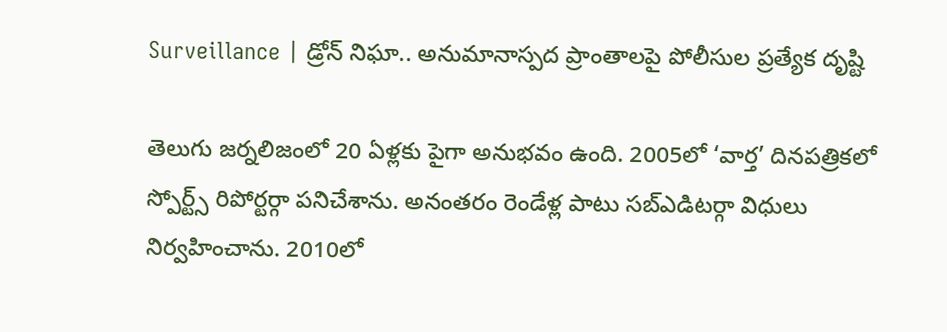Surveillance | డ్రోన్‌ నిఘా.. అనుమానాస్పద ప్రాంతాలపై పోలీసుల ప్రత్యేక దృష్టి

తెలుగు జర్నలిజంలో 20 ఏళ్లకు పైగా అనుభవం ఉంది. 2005లో ‘వార్త’ దినపత్రికలో స్పోర్ట్స్ రిపోర్టర్గా పనిచేశాను. అనంతరం రెండేళ్ల పాటు సబ్ఎడిటర్గా విధులు నిర్వహించాను. 2010లో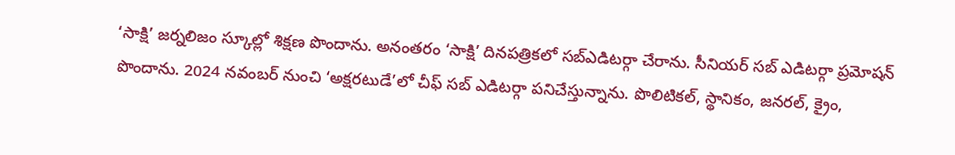‘సాక్షి’ జర్నలిజం స్కూల్లో శిక్షణ పొందాను. అనంతరం ‘సాక్షి’ దినపత్రికలో సబ్ఎడిటర్గా చేరాను. సీనియర్ సబ్ ఎడిటర్గా ప్రమోషన్ పొందాను. 2024 నవంబర్ నుంచి ‘అక్షరటుడే’లో చీఫ్ సబ్ ఎడిటర్గా పనిచేస్తున్నాను. పొలిటికల్, స్థానికం, జనరల్, క్రైం,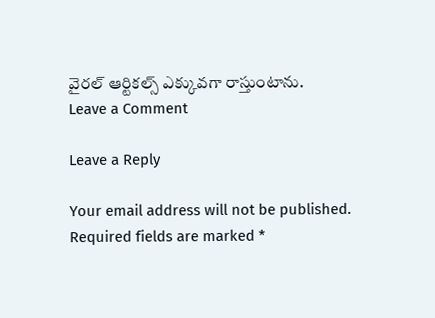వైరల్ ఆర్టికల్స్ ఎక్కువగా రాస్తుంటాను.
Leave a Comment

Leave a Reply

Your email address will not be published. Required fields are marked *